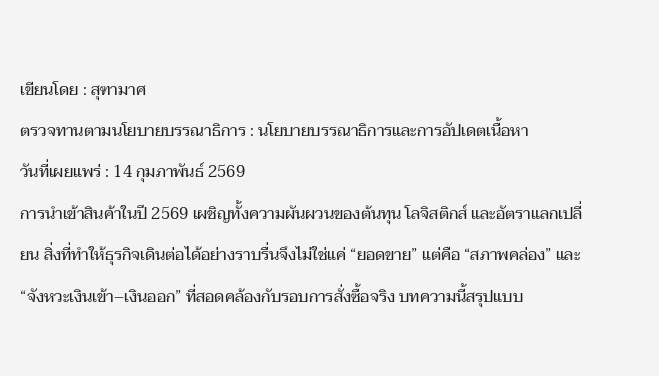เขียนโดย : สุฑามาศ
ตรวจทานตามนโยบายบรรณาธิการ : นโยบายบรรณาธิการและการอัปเดตเนื้อหา
วันที่เผยแพร่ : 14 กุมภาพันธ์ 2569
การนำเข้าสินค้าในปี 2569 เผชิญทั้งความผันผวนของต้นทุน โลจิสติกส์ และอัตราแลกเปลี่ยน สิ่งที่ทำให้ธุรกิจเดินต่อได้อย่างราบรื่นจึงไม่ใช่แค่ “ยอดขาย” แต่คือ “สภาพคล่อง” และ “จังหวะเงินเข้า–เงินออก” ที่สอดคล้องกับรอบการสั่งซื้อจริง บทความนี้สรุปแบบ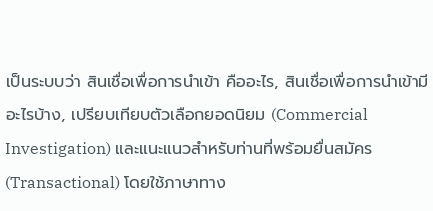เป็นระบบว่า สินเชื่อเพื่อการนำเข้า คืออะไร, สินเชื่อเพื่อการนำเข้ามีอะไรบ้าง, เปรียบเทียบตัวเลือกยอดนิยม (Commercial Investigation) และแนะแนวสำหรับท่านที่พร้อมยื่นสมัคร (Transactional) โดยใช้ภาษาทาง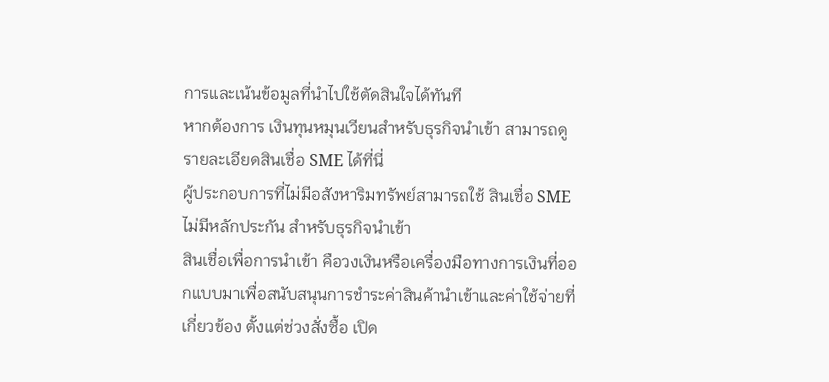การและเน้นข้อมูลที่นำไปใช้ตัดสินใจได้ทันที
หากต้องการ เงินทุนหมุนเวียนสำหรับธุรกิจนำเข้า สามารถดูรายละเอียดสินเชื่อ SME ได้ที่นี่
ผู้ประกอบการที่ไม่มีอสังหาริมทรัพย์สามารถใช้ สินเชื่อ SME ไม่มีหลักประกัน สำหรับธุรกิจนำเข้า
สินเชื่อเพื่อการนำเข้า คือวงเงินหรือเครื่องมือทางการเงินที่ออกแบบมาเพื่อสนับสนุนการชำระค่าสินค้านำเข้าและค่าใช้จ่ายที่เกี่ยวข้อง ตั้งแต่ช่วงสั่งซื้อ เปิด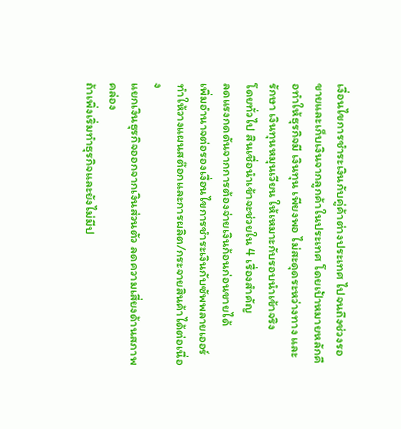เงื่อนไขการชำระเงินกับคู่ค้าต่างประเทศ ไปจนถึงช่วงรอขายและเก็บเงินจากลูกค้าในประเทศ โดยเป้าหมายหลักคือทำให้ธุรกิจมี เงินทุน เพียงพอ ไม่สะดุดระหว่างทาง และรักษา เงินทุนหมุนเวียน ให้เหมาะกับรอบนำเข้าจริง
โดยทั่วไป สินเชื่อนำเข้าจะช่วยใน 4 เรื่องสำคัญ
ลดแรงกดดันจากการต้องจ่ายเงินก้อนก่อนขายได้
เพิ่มอำนาจต่อรองเงื่อนไขการชำระเงินกับซัพพลายเออร์
ทำให้วางแผนสต๊อกและการผลิต/กระจายสินค้าได้ต่อเนื่อง
แยกเงินธุรกิจออกจากเงินส่วนตัว ลดความเสี่ยงด้านสภาพคล่อง
ถ้าเพิ่งเริ่มทำธุรกิจและยังไม่มีป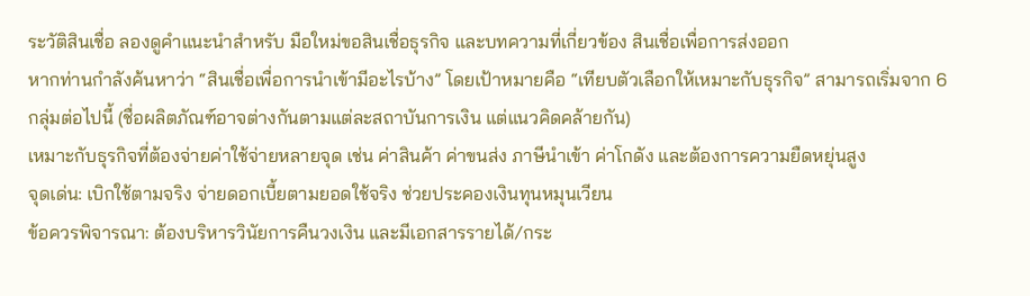ระวัติสินเชื่อ ลองดูคำแนะนำสำหรับ มือใหม่ขอสินเชื่อธุรกิจ และบทความที่เกี่ยวข้อง สินเชื่อเพื่อการส่งออก
หากท่านกำลังค้นหาว่า “สินเชื่อเพื่อการนำเข้ามีอะไรบ้าง” โดยเป้าหมายคือ “เทียบตัวเลือกให้เหมาะกับธุรกิจ” สามารถเริ่มจาก 6 กลุ่มต่อไปนี้ (ชื่อผลิตภัณฑ์อาจต่างกันตามแต่ละสถาบันการเงิน แต่แนวคิดคล้ายกัน)
เหมาะกับธุรกิจที่ต้องจ่ายค่าใช้จ่ายหลายจุด เช่น ค่าสินค้า ค่าขนส่ง ภาษีนำเข้า ค่าโกดัง และต้องการความยืดหยุ่นสูง
จุดเด่น: เบิกใช้ตามจริง จ่ายดอกเบี้ยตามยอดใช้จริง ช่วยประคองเงินทุนหมุนเวียน
ข้อควรพิจารณา: ต้องบริหารวินัยการคืนวงเงิน และมีเอกสารรายได้/กระ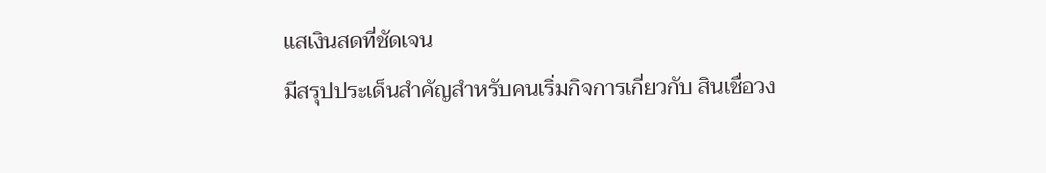แสเงินสดที่ชัดเจน
มีสรุปประเด็นสำคัญสำหรับคนเริ่มกิจการเกี่ยวกับ สินเชื่อวง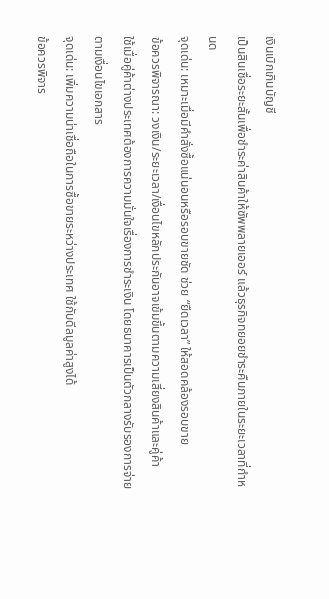เงินเบิกเกินบัญชี
เป็นสินเชื่อระยะสั้นเพื่อชำระค่าสินค้าให้ซัพพลายเออร์ แล้วธุรกิจทยอยชำระคืนภายในระยะเวลาที่กำหนด
จุดเด่น: เหมาะเมื่อมีคำสั่งซื้อแน่นอนหรือรอบขายชัด ช่วย “ยืดเวลา” ให้สอดคล้องรอบขาย
ข้อควรพิจารณา: วงเงิน/ระยะเวลา/เงื่อนไขหลักประกันอาจเข้มขึ้นตามความเสี่ยงสินค้าและคู่ค้า
ใช้เมื่อคู่ค้าต่างประเทศต้องการความมั่นใจเรื่องการชำระเงิน โดยธนาคารเป็นตัวกลางรับรองการจ่ายตามเงื่อนไขเอกสาร
จุดเด่น: เพิ่มความน่าเชื่อถือในการซื้อขายระหว่างประเทศ ใช้กับดีลมูลค่าสูงได้
ข้อควรพิจาร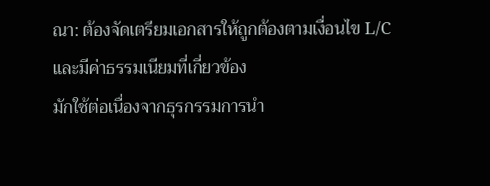ณา: ต้องจัดเตรียมเอกสารให้ถูกต้องตามเงื่อนไข L/C และมีค่าธรรมเนียมที่เกี่ยวข้อง
มักใช้ต่อเนื่องจากธุรกรรมการนำ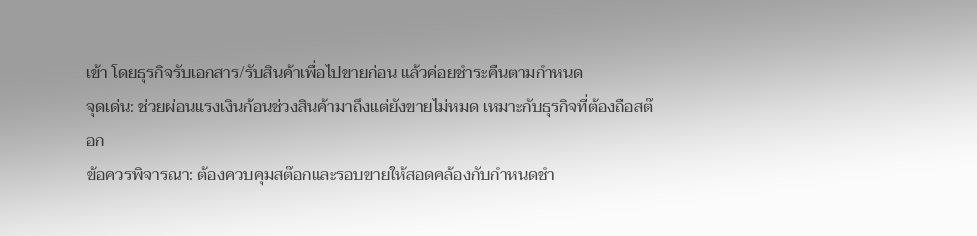เข้า โดยธุรกิจรับเอกสาร/รับสินค้าเพื่อไปขายก่อน แล้วค่อยชำระคืนตามกำหนด
จุดเด่น: ช่วยผ่อนแรงเงินก้อนช่วงสินค้ามาถึงแต่ยังขายไม่หมด เหมาะกับธุรกิจที่ต้องถือสต๊อก
ข้อควรพิจารณา: ต้องควบคุมสต๊อกและรอบขายให้สอดคล้องกับกำหนดชำ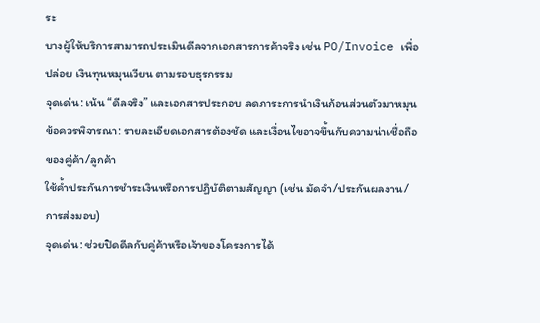ระ
บางผู้ให้บริการสามารถประเมินดีลจากเอกสารการค้าจริง เช่น PO/Invoice เพื่อปล่อย เงินทุนหมุนเวียน ตามรอบธุรกรรม
จุดเด่น: เน้น “ดีลจริง” และเอกสารประกอบ ลดภาระการนำเงินก้อนส่วนตัวมาหมุน
ข้อควรพิจารณา: รายละเอียดเอกสารต้องชัด และเงื่อนไขอาจขึ้นกับความน่าเชื่อถือของคู่ค้า/ลูกค้า
ใช้ค้ำประกันการชำระเงินหรือการปฏิบัติตามสัญญา (เช่น มัดจำ/ประกันผลงาน/การส่งมอบ)
จุดเด่น: ช่วยปิดดีลกับคู่ค้าหรือเจ้าของโครงการได้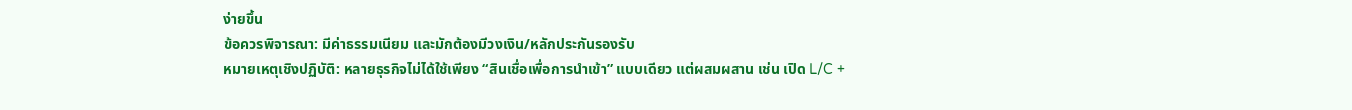ง่ายขึ้น
ข้อควรพิจารณา: มีค่าธรรมเนียม และมักต้องมีวงเงิน/หลักประกันรองรับ
หมายเหตุเชิงปฏิบัติ: หลายธุรกิจไม่ได้ใช้เพียง “สินเชื่อเพื่อการนำเข้า” แบบเดียว แต่ผสมผสาน เช่น เปิด L/C +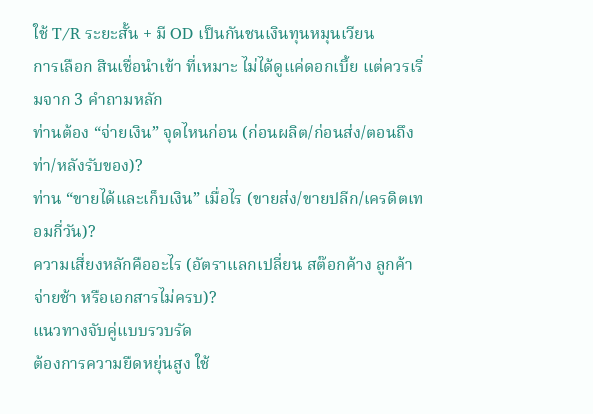ใช้ T/R ระยะสั้น + มี OD เป็นกันชนเงินทุนหมุนเวียน
การเลือก สินเชื่อนำเข้า ที่เหมาะ ไม่ได้ดูแค่ดอกเบี้ย แต่ควรเริ่มจาก 3 คำถามหลัก
ท่านต้อง “จ่ายเงิน” จุดไหนก่อน (ก่อนผลิต/ก่อนส่ง/ตอนถึงท่า/หลังรับของ)?
ท่าน “ขายได้และเก็บเงิน” เมื่อไร (ขายส่ง/ขายปลีก/เครดิตเทอมกี่วัน)?
ความเสี่ยงหลักคืออะไร (อัตราแลกเปลี่ยน สต๊อกค้าง ลูกค้าจ่ายช้า หรือเอกสารไม่ครบ)?
แนวทางจับคู่แบบรวบรัด
ต้องการความยืดหยุ่นสูง ใช้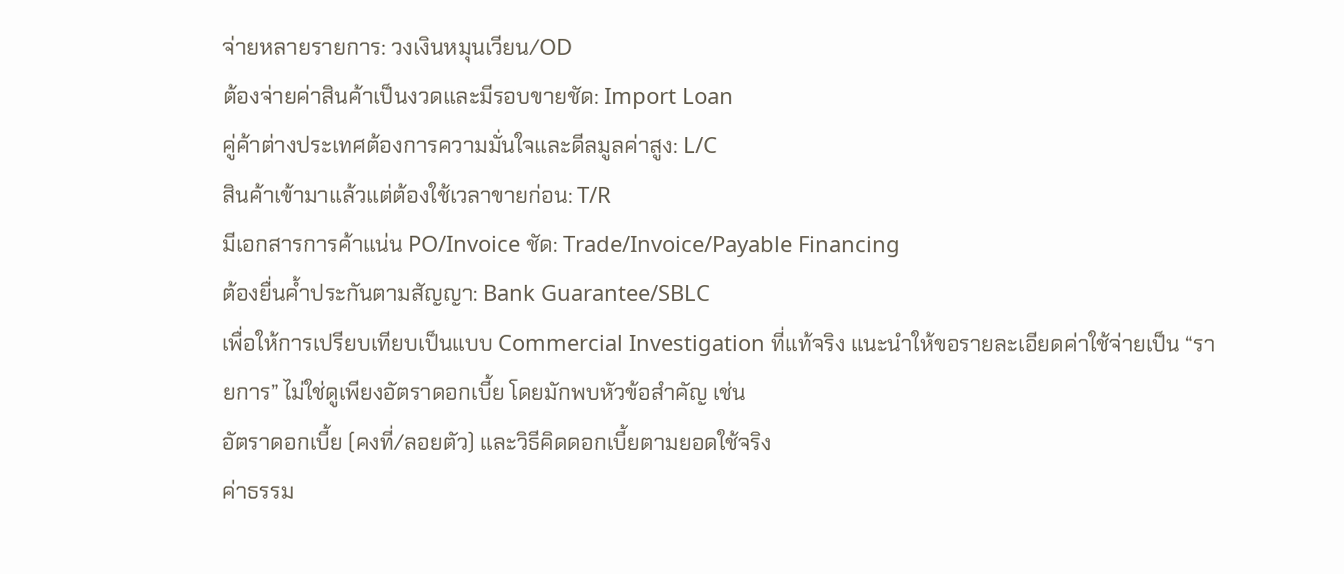จ่ายหลายรายการ: วงเงินหมุนเวียน/OD
ต้องจ่ายค่าสินค้าเป็นงวดและมีรอบขายชัด: Import Loan
คู่ค้าต่างประเทศต้องการความมั่นใจและดีลมูลค่าสูง: L/C
สินค้าเข้ามาแล้วแต่ต้องใช้เวลาขายก่อน: T/R
มีเอกสารการค้าแน่น PO/Invoice ชัด: Trade/Invoice/Payable Financing
ต้องยื่นค้ำประกันตามสัญญา: Bank Guarantee/SBLC
เพื่อให้การเปรียบเทียบเป็นแบบ Commercial Investigation ที่แท้จริง แนะนำให้ขอรายละเอียดค่าใช้จ่ายเป็น “รายการ” ไม่ใช่ดูเพียงอัตราดอกเบี้ย โดยมักพบหัวข้อสำคัญ เช่น
อัตราดอกเบี้ย (คงที่/ลอยตัว) และวิธีคิดดอกเบี้ยตามยอดใช้จริง
ค่าธรรม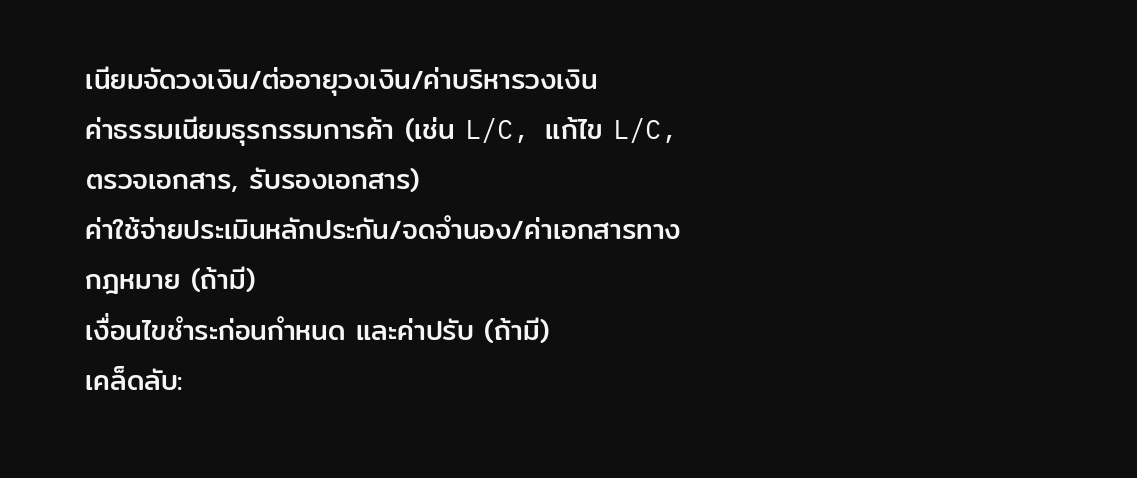เนียมจัดวงเงิน/ต่ออายุวงเงิน/ค่าบริหารวงเงิน
ค่าธรรมเนียมธุรกรรมการค้า (เช่น L/C, แก้ไข L/C, ตรวจเอกสาร, รับรองเอกสาร)
ค่าใช้จ่ายประเมินหลักประกัน/จดจำนอง/ค่าเอกสารทางกฎหมาย (ถ้ามี)
เงื่อนไขชำระก่อนกำหนด และค่าปรับ (ถ้ามี)
เคล็ดลับ: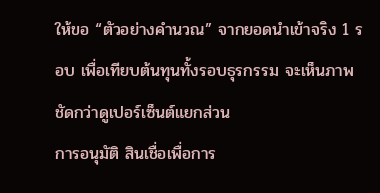ให้ขอ “ตัวอย่างคำนวณ” จากยอดนำเข้าจริง 1 รอบ เพื่อเทียบต้นทุนทั้งรอบธุรกรรม จะเห็นภาพชัดกว่าดูเปอร์เซ็นต์แยกส่วน
การอนุมัติ สินเชื่อเพื่อการ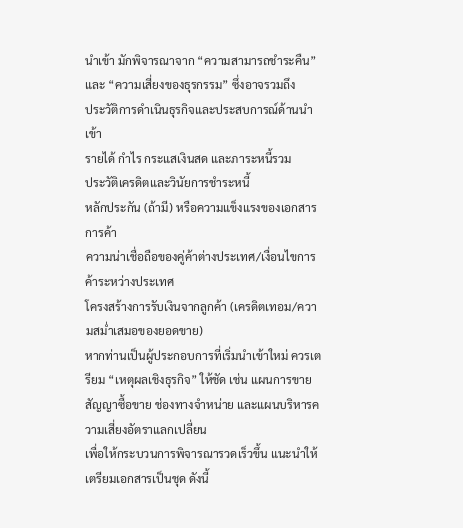นำเข้า มักพิจารณาจาก “ความสามารถชำระคืน” และ “ความเสี่ยงของธุรกรรม” ซึ่งอาจรวมถึง
ประวัติการดำเนินธุรกิจและประสบการณ์ด้านนำเข้า
รายได้ กำไร กระแสเงินสด และภาระหนี้รวม
ประวัติเครดิตและวินัยการชำระหนี้
หลักประกัน (ถ้ามี) หรือความแข็งแรงของเอกสารการค้า
ความน่าเชื่อถือของคู่ค้าต่างประเทศ/เงื่อนไขการค้าระหว่างประเทศ
โครงสร้างการรับเงินจากลูกค้า (เครดิตเทอม/ความสม่ำเสมอของยอดขาย)
หากท่านเป็นผู้ประกอบการที่เริ่มนำเข้าใหม่ ควรเตรียม “เหตุผลเชิงธุรกิจ” ให้ชัด เช่น แผนการขาย สัญญาซื้อขาย ช่องทางจำหน่าย และแผนบริหารความเสี่ยงอัตราแลกเปลี่ยน
เพื่อให้กระบวนการพิจารณารวดเร็วขึ้น แนะนำให้เตรียมเอกสารเป็นชุด ดังนี้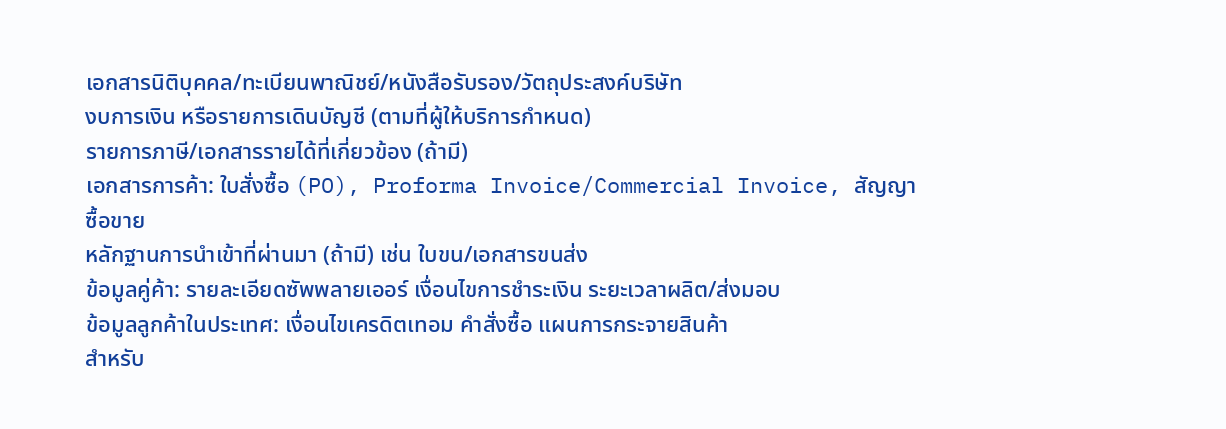เอกสารนิติบุคคล/ทะเบียนพาณิชย์/หนังสือรับรอง/วัตถุประสงค์บริษัท
งบการเงิน หรือรายการเดินบัญชี (ตามที่ผู้ให้บริการกำหนด)
รายการภาษี/เอกสารรายได้ที่เกี่ยวข้อง (ถ้ามี)
เอกสารการค้า: ใบสั่งซื้อ (PO), Proforma Invoice/Commercial Invoice, สัญญาซื้อขาย
หลักฐานการนำเข้าที่ผ่านมา (ถ้ามี) เช่น ใบขน/เอกสารขนส่ง
ข้อมูลคู่ค้า: รายละเอียดซัพพลายเออร์ เงื่อนไขการชำระเงิน ระยะเวลาผลิต/ส่งมอบ
ข้อมูลลูกค้าในประเทศ: เงื่อนไขเครดิตเทอม คำสั่งซื้อ แผนการกระจายสินค้า
สำหรับ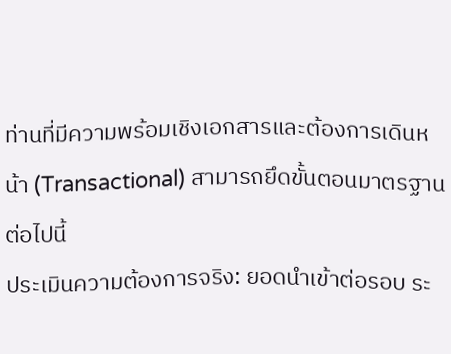ท่านที่มีความพร้อมเชิงเอกสารและต้องการเดินหน้า (Transactional) สามารถยึดขั้นตอนมาตรฐานต่อไปนี้
ประเมินความต้องการจริง: ยอดนำเข้าต่อรอบ ระ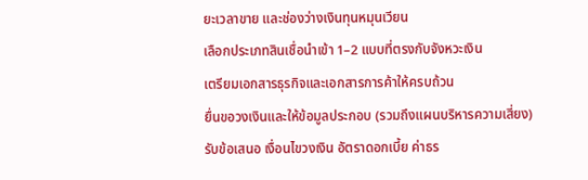ยะเวลาขาย และช่องว่างเงินทุนหมุนเวียน
เลือกประเภทสินเชื่อนำเข้า 1–2 แบบที่ตรงกับจังหวะเงิน
เตรียมเอกสารธุรกิจและเอกสารการค้าให้ครบถ้วน
ยื่นขอวงเงินและให้ข้อมูลประกอบ (รวมถึงแผนบริหารความเสี่ยง)
รับข้อเสนอ เงื่อนไขวงเงิน อัตราดอกเบี้ย ค่าธร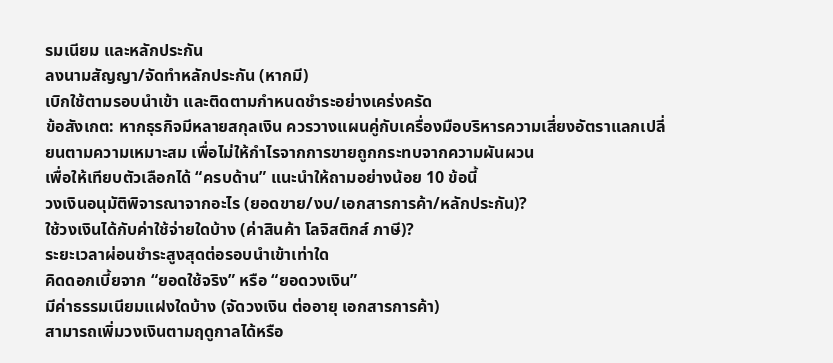รมเนียม และหลักประกัน
ลงนามสัญญา/จัดทำหลักประกัน (หากมี)
เบิกใช้ตามรอบนำเข้า และติดตามกำหนดชำระอย่างเคร่งครัด
ข้อสังเกต: หากธุรกิจมีหลายสกุลเงิน ควรวางแผนคู่กับเครื่องมือบริหารความเสี่ยงอัตราแลกเปลี่ยนตามความเหมาะสม เพื่อไม่ให้กำไรจากการขายถูกกระทบจากความผันผวน
เพื่อให้เทียบตัวเลือกได้ “ครบด้าน” แนะนำให้ถามอย่างน้อย 10 ข้อนี้
วงเงินอนุมัติพิจารณาจากอะไร (ยอดขาย/งบ/เอกสารการค้า/หลักประกัน)?
ใช้วงเงินได้กับค่าใช้จ่ายใดบ้าง (ค่าสินค้า โลจิสติกส์ ภาษี)?
ระยะเวลาผ่อนชำระสูงสุดต่อรอบนำเข้าเท่าใด
คิดดอกเบี้ยจาก “ยอดใช้จริง” หรือ “ยอดวงเงิน”
มีค่าธรรมเนียมแฝงใดบ้าง (จัดวงเงิน ต่ออายุ เอกสารการค้า)
สามารถเพิ่มวงเงินตามฤดูกาลได้หรือ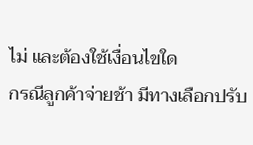ไม่ และต้องใช้เงื่อนไขใด
กรณีลูกค้าจ่ายช้า มีทางเลือกปรับ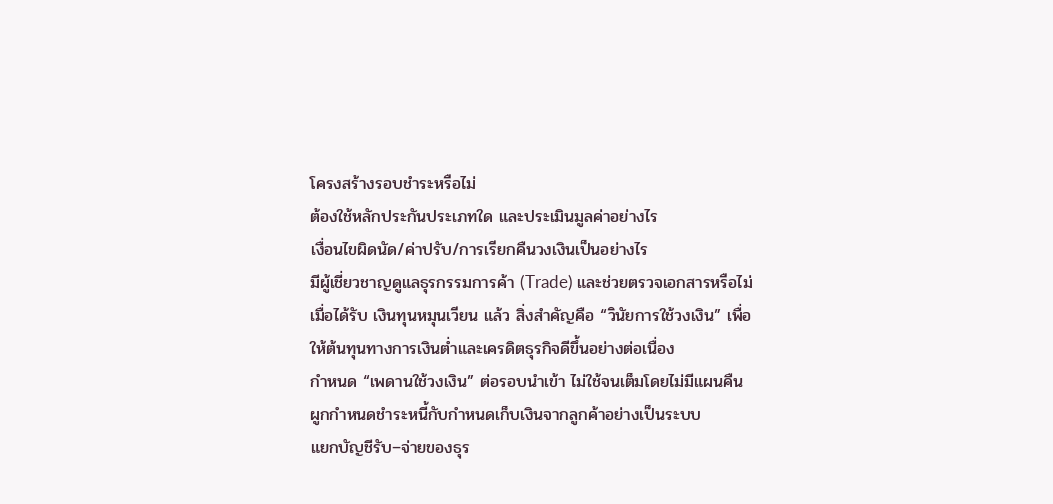โครงสร้างรอบชำระหรือไม่
ต้องใช้หลักประกันประเภทใด และประเมินมูลค่าอย่างไร
เงื่อนไขผิดนัด/ค่าปรับ/การเรียกคืนวงเงินเป็นอย่างไร
มีผู้เชี่ยวชาญดูแลธุรกรรมการค้า (Trade) และช่วยตรวจเอกสารหรือไม่
เมื่อได้รับ เงินทุนหมุนเวียน แล้ว สิ่งสำคัญคือ “วินัยการใช้วงเงิน” เพื่อให้ต้นทุนทางการเงินต่ำและเครดิตธุรกิจดีขึ้นอย่างต่อเนื่อง
กำหนด “เพดานใช้วงเงิน” ต่อรอบนำเข้า ไม่ใช้จนเต็มโดยไม่มีแผนคืน
ผูกกำหนดชำระหนี้กับกำหนดเก็บเงินจากลูกค้าอย่างเป็นระบบ
แยกบัญชีรับ–จ่ายของธุร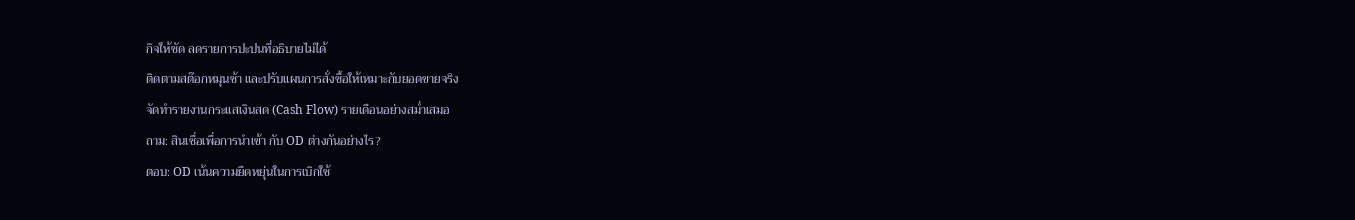กิจให้ชัด ลดรายการปะปนที่อธิบายไม่ได้
ติดตามสต๊อกหมุนช้า และปรับแผนการสั่งซื้อให้เหมาะกับยอดขายจริง
จัดทำรายงานกระแสเงินสด (Cash Flow) รายเดือนอย่างสม่ำเสมอ
ถาม: สินเชื่อเพื่อการนำเข้า กับ OD ต่างกันอย่างไร?
ตอบ: OD เน้นความยืดหยุ่นในการเบิกใช้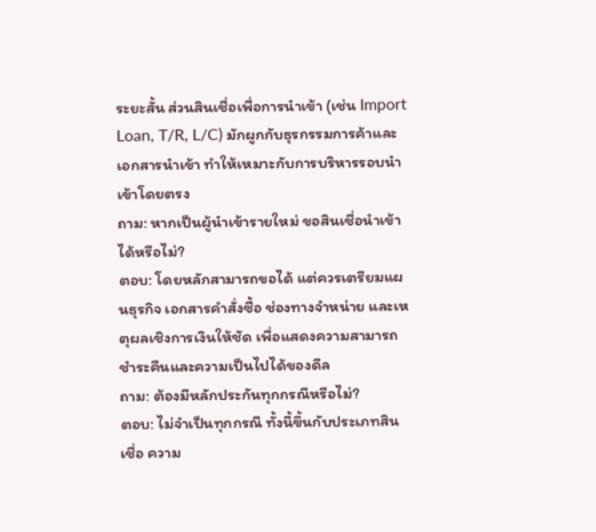ระยะสั้น ส่วนสินเชื่อเพื่อการนำเข้า (เช่น Import Loan, T/R, L/C) มักผูกกับธุรกรรมการค้าและเอกสารนำเข้า ทำให้เหมาะกับการบริหารรอบนำเข้าโดยตรง
ถาม: หากเป็นผู้นำเข้ารายใหม่ ขอสินเชื่อนำเข้าได้หรือไม่?
ตอบ: โดยหลักสามารถขอได้ แต่ควรเตรียมแผนธุรกิจ เอกสารคำสั่งซื้อ ช่องทางจำหน่าย และเหตุผลเชิงการเงินให้ชัด เพื่อแสดงความสามารถชำระคืนและความเป็นไปได้ของดีล
ถาม: ต้องมีหลักประกันทุกกรณีหรือไม่?
ตอบ: ไม่จำเป็นทุกกรณี ทั้งนี้ขึ้นกับประเภทสินเชื่อ ความ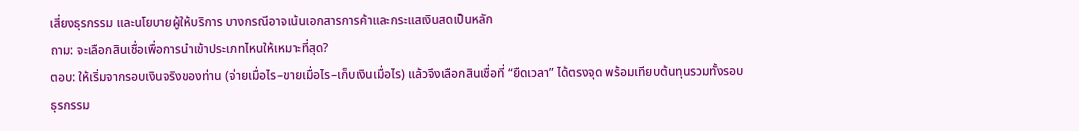เสี่ยงธุรกรรม และนโยบายผู้ให้บริการ บางกรณีอาจเน้นเอกสารการค้าและกระแสเงินสดเป็นหลัก
ถาม: จะเลือกสินเชื่อเพื่อการนำเข้าประเภทไหนให้เหมาะที่สุด?
ตอบ: ให้เริ่มจากรอบเงินจริงของท่าน (จ่ายเมื่อไร–ขายเมื่อไร–เก็บเงินเมื่อไร) แล้วจึงเลือกสินเชื่อที่ “ยืดเวลา” ได้ตรงจุด พร้อมเทียบต้นทุนรวมทั้งรอบธุรกรรม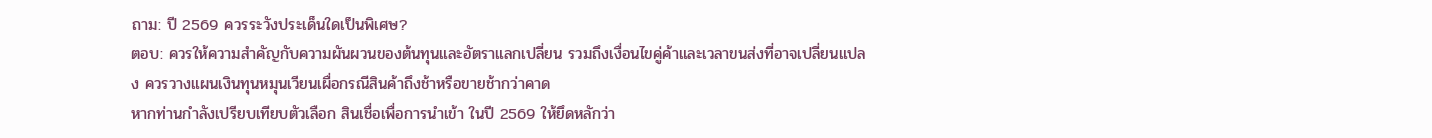ถาม: ปี 2569 ควรระวังประเด็นใดเป็นพิเศษ?
ตอบ: ควรให้ความสำคัญกับความผันผวนของต้นทุนและอัตราแลกเปลี่ยน รวมถึงเงื่อนไขคู่ค้าและเวลาขนส่งที่อาจเปลี่ยนแปลง ควรวางแผนเงินทุนหมุนเวียนเผื่อกรณีสินค้าถึงช้าหรือขายช้ากว่าคาด
หากท่านกำลังเปรียบเทียบตัวเลือก สินเชื่อเพื่อการนำเข้า ในปี 2569 ให้ยึดหลักว่า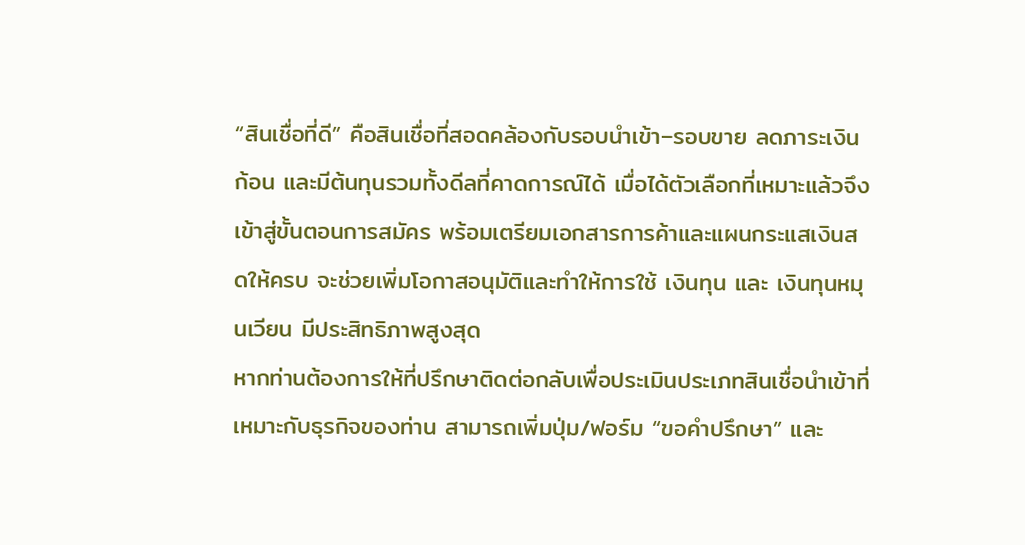“สินเชื่อที่ดี” คือสินเชื่อที่สอดคล้องกับรอบนำเข้า–รอบขาย ลดภาระเงินก้อน และมีต้นทุนรวมทั้งดีลที่คาดการณ์ได้ เมื่อได้ตัวเลือกที่เหมาะแล้วจึงเข้าสู่ขั้นตอนการสมัคร พร้อมเตรียมเอกสารการค้าและแผนกระแสเงินสดให้ครบ จะช่วยเพิ่มโอกาสอนุมัติและทำให้การใช้ เงินทุน และ เงินทุนหมุนเวียน มีประสิทธิภาพสูงสุด
หากท่านต้องการให้ที่ปรึกษาติดต่อกลับเพื่อประเมินประเภทสินเชื่อนำเข้าที่เหมาะกับธุรกิจของท่าน สามารถเพิ่มปุ่ม/ฟอร์ม “ขอคำปรึกษา” และ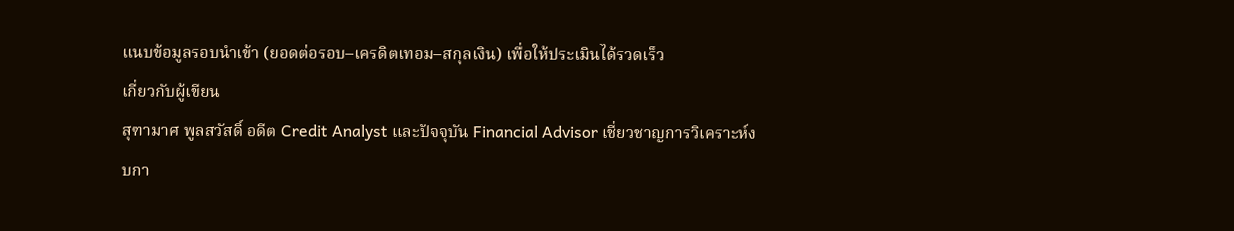แนบข้อมูลรอบนำเข้า (ยอดต่อรอบ–เครดิตเทอม–สกุลเงิน) เพื่อให้ประเมินได้รวดเร็ว
เกี่ยวกับผู้เขียน
สุฑามาศ พูลสวัสดิ์ อดีต Credit Analyst และปัจจุบัน Financial Advisor เชี่ยวชาญการวิเคราะห์งบกา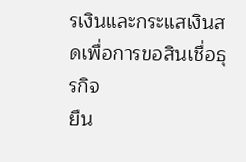รเงินและกระแสเงินสดเพื่อการขอสินเชื่อธุรกิจ
ยืน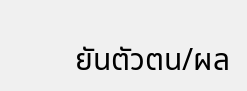ยันตัวตน/ผล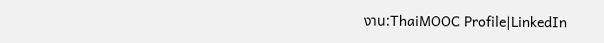งาน:ThaiMOOC Profile|LinkedIn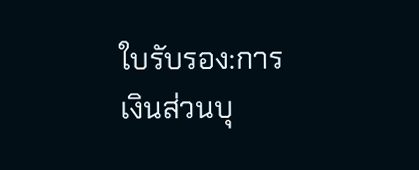ใบรับรอง:การเงินส่วนบุ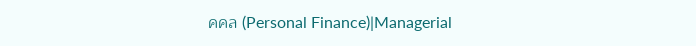คคล (Personal Finance)|Managerial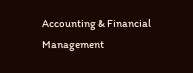Accounting & Financial Management